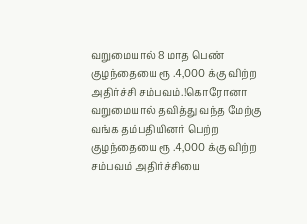வறுமையால் 8 மாத பெண் குழந்தையை ரூ .4,000 க்கு விற்ற அதிர்ச்சி சம்பவம்.!கொரோனா வறுமையால் தவித்து வந்த மேற்கு வங்க தம்பதியினர் பெற்ற குழந்தையை ரூ .4,000 க்கு விற்ற சம்பவம் அதிர்ச்சியை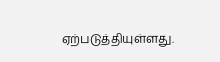ஏற்படுத்தியுள்ளது.